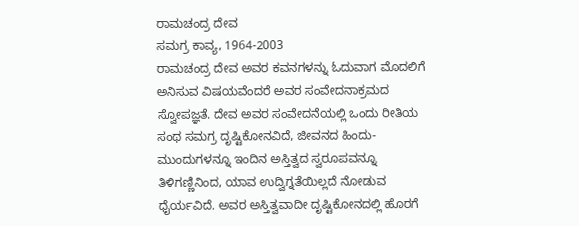ರಾಮಚಂದ್ರ ದೇವ
ಸಮಗ್ರ ಕಾವ್ಯ, 1964-2003
ರಾಮಚಂದ್ರ ದೇವ ಅವರ ಕವನಗಳನ್ನು ಓದುವಾಗ ಮೊದಲಿಗೆ ಅನಿಸುವ ವಿಷಯವೆಂದರೆ ಅವರ ಸಂವೇದನಾಕ್ರಮದ ಸ್ವೋಪಜ್ಞತೆ. ದೇವ ಅವರ ಸಂವೇದನೆಯಲ್ಲಿ ಒಂದು ರೀತಿಯ ಸಂಥ ಸಮಗ್ರ ದೃಷ್ಟಿಕೋನವಿದೆ, ಜೀವನದ ಹಿಂದು-ಮುಂದುಗಳನ್ನೂ ಇಂದಿನ ಅಸ್ತಿತ್ವದ ಸ್ವರೂಪವನ್ನೂ ತಿಳಿಗಣ್ಣಿನಿಂದ, ಯಾವ ಉದ್ವಿಗ್ನತೆಯಿಲ್ಲದೆ ನೋಡುವ ಧೈರ್ಯವಿದೆ. ಅವರ ಅಸ್ತಿತ್ವವಾದೀ ದೃಷ್ಟಿಕೋನದಲ್ಲಿ ಹೊರಗೆ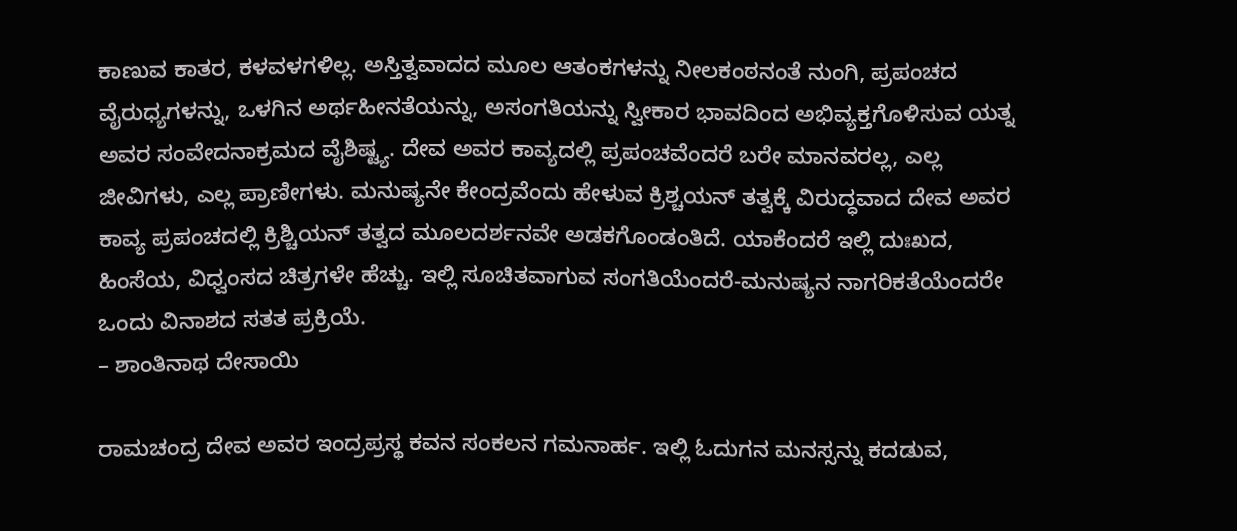ಕಾಣುವ ಕಾತರ, ಕಳವಳಗಳಿಲ್ಲ. ಅಸ್ತಿತ್ವವಾದದ ಮೂಲ ಆತಂಕಗಳನ್ನು ನೀಲಕಂಠನಂತೆ ನುಂಗಿ, ಪ್ರಪಂಚದ ವೈರುಧ್ಯಗಳನ್ನು, ಒಳಗಿನ ಅರ್ಥಹೀನತೆಯನ್ನು, ಅಸಂಗತಿಯನ್ನು ಸ್ವೀಕಾರ ಭಾವದಿಂದ ಅಭಿವ್ಯಕ್ತಗೊಳಿಸುವ ಯತ್ನ ಅವರ ಸಂವೇದನಾಕ್ರಮದ ವೈಶಿಷ್ಟ್ಯ. ದೇವ ಅವರ ಕಾವ್ಯದಲ್ಲಿ ಪ್ರಪಂಚವೆಂದರೆ ಬರೇ ಮಾನವರಲ್ಲ, ಎಲ್ಲ ಜೀವಿಗಳು, ಎಲ್ಲ ಪ್ರಾಣೀಗಳು. ಮನುಷ್ಯನೇ ಕೇಂದ್ರವೆಂದು ಹೇಳುವ ಕ್ರಿಶ್ಚಯನ್ ತತ್ವಕ್ಕೆ ವಿರುದ್ಧವಾದ ದೇವ ಅವರ ಕಾವ್ಯ ಪ್ರಪಂಚದಲ್ಲಿ ಕ್ರಿಶ್ಚಿಯನ್ ತತ್ವದ ಮೂಲದರ್ಶನವೇ ಅಡಕಗೊಂಡಂತಿದೆ. ಯಾಕೆಂದರೆ ಇಲ್ಲಿ ದುಃಖದ, ಹಿಂಸೆಯ, ವಿಧ್ವಂಸದ ಚಿತ್ರಗಳೇ ಹೆಚ್ಚು. ಇಲ್ಲಿ ಸೂಚಿತವಾಗುವ ಸಂಗತಿಯೆಂದರೆ-ಮನುಷ್ಯನ ನಾಗರಿಕತೆಯೆಂದರೇ ಒಂದು ವಿನಾಶದ ಸತತ ಪ್ರಕ್ರಿಯೆ.
– ಶಾಂತಿನಾಥ ದೇಸಾಯಿ

ರಾಮಚಂದ್ರ ದೇವ ಅವರ ಇಂದ್ರಪ್ರಸ್ಥ ಕವನ ಸಂಕಲನ ಗಮನಾರ್ಹ. ಇಲ್ಲಿ ಓದುಗನ ಮನಸ್ಸನ್ನು ಕದಡುವ,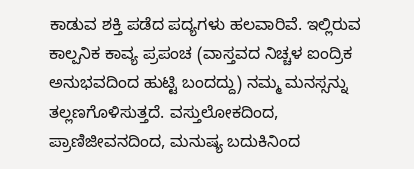ಕಾಡುವ ಶಕ್ತಿ ಪಡೆದ ಪದ್ಯಗಳು ಹಲವಾರಿವೆ. ಇಲ್ಲಿರುವ ಕಾಲ್ಪನಿಕ ಕಾವ್ಯ ಪ್ರಪಂಚ (ವಾಸ್ತವದ ನಿಚ್ಚಳ ಐಂದ್ರಿಕ ಅನುಭವದಿಂದ ಹುಟ್ಟಿ ಬಂದದ್ದು) ನಮ್ಮ ಮನಸ್ಸನ್ನು ತಲ್ಲಣಗೊಳಿಸುತ್ತದೆ. ವಸ್ತುಲೋಕದಿಂದ, ಪ್ರಾಣಿಜೀವನದಿಂದ, ಮನುಷ್ಯ ಬದುಕಿನಿಂದ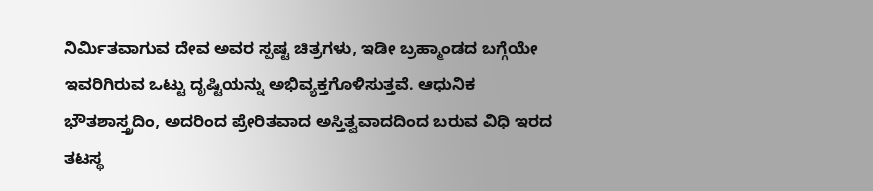ನಿರ್ಮಿತವಾಗುವ ದೇವ ಅವರ ಸ್ಪಷ್ಟ ಚಿತ್ರಗಳು, ಇಡೀ ಬ್ರಹ್ಮಾಂಡದ ಬಗ್ಗೆಯೇ ಇವರಿಗಿರುವ ಒಟ್ಟು ದೃಷ್ಟಿಯನ್ನು ಅಭಿವ್ಯಕ್ತಗೊಳಿಸುತ್ತವೆ. ಆಧುನಿಕ ಭೌತಶಾಸ್ತ್ರದಿಂ, ಅದರಿಂದ ಪ್ರೇರಿತವಾದ ಅಸ್ತಿತ್ವವಾದದಿಂದ ಬರುವ ವಿಧಿ ಇರದ ತಟಸ್ಥ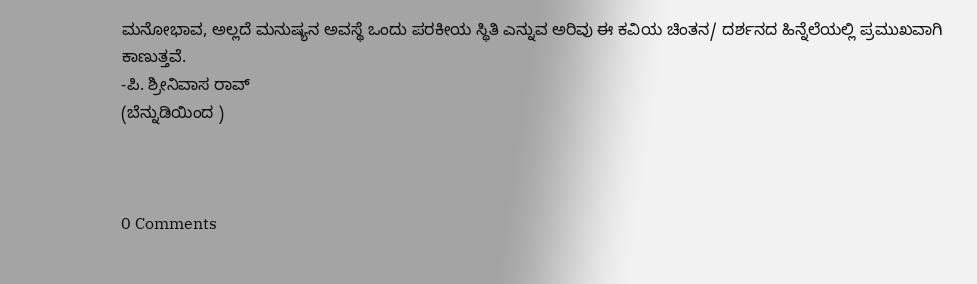ಮನೋಭಾವ, ಅಲ್ಲದೆ ಮನುಷ್ಯನ ಅವಸ್ಥೆ ಒಂದು ಪರಕೀಯ ಸ್ಥಿತಿ ಎನ್ನುವ ಅರಿವು ಈ ಕವಿಯ ಚಿಂತನ/ ದರ್ಶನದ ಹಿನ್ನೆಲೆಯಲ್ಲಿ ಪ್ರಮುಖವಾಗಿ ಕಾಣುತ್ತವೆ.
-ಪಿ. ಶ್ರೀನಿವಾಸ ರಾವ್
(ಬೆನ್ನುಡಿಯಿಂದ )



0 Comments